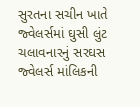સુરતના સચીન ખાતે જ્વેલર્સમાં ઘુસી લુંટ ચલાવનારનું સરઘસ
જ્વેલર્સ માંલિકની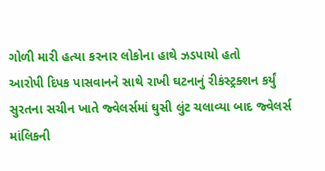ગોળી મારી હત્યા કરનાર લોકોના હાથે ઝડપાયો હતો
આરોપી દિપક પાસવાનને સાથે રાખી ઘટનાનું રીકંસ્ટ્રક્શન કર્યું
સુરતના સચીન ખાતે જ્વેલર્સમાં ઘુસી લુંટ ચલાવ્યા બાદ જ્વેલર્સ માંલિકની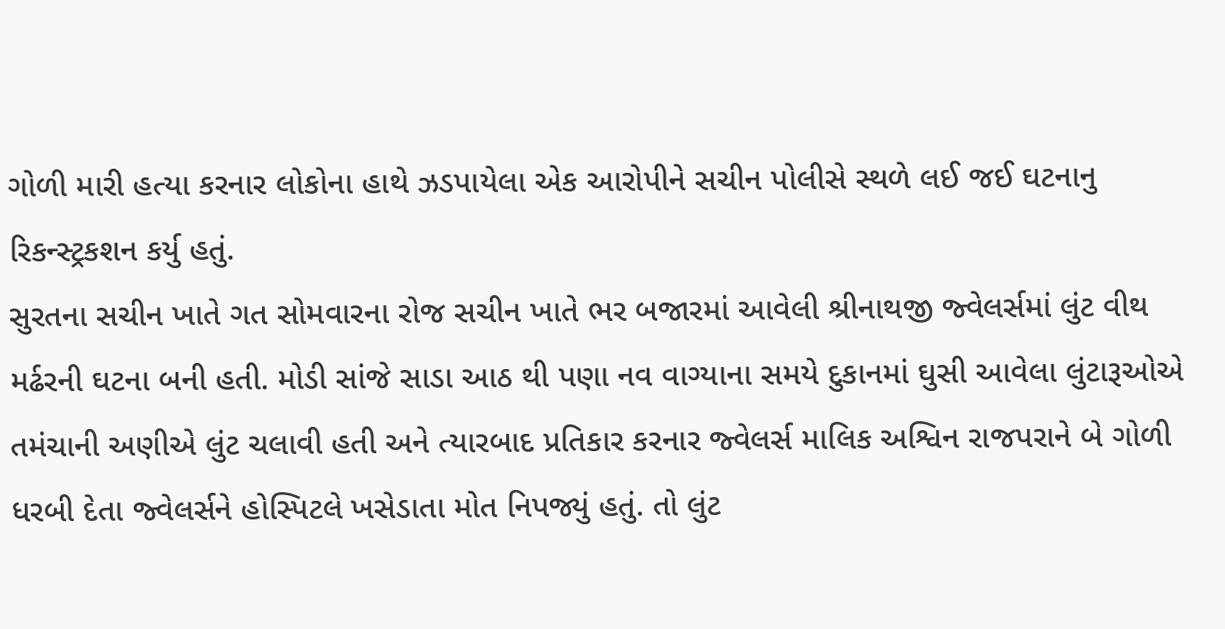ગોળી મારી હત્યા કરનાર લોકોના હાથે ઝડપાયેલા એક આરોપીને સચીન પોલીસે સ્થળે લઈ જઈ ઘટનાનુ રિકન્સ્ટ્રકશન કર્યુ હતું.
સુરતના સચીન ખાતે ગત સોમવારના રોજ સચીન ખાતે ભર બજારમાં આવેલી શ્રીનાથજી જ્વેલર્સમાં લુંટ વીથ મર્ઢરની ઘટના બની હતી. મોડી સાંજે સાડા આઠ થી પણા નવ વાગ્યાના સમયે દુકાનમાં ઘુસી આવેલા લુંટારૂઓએ તમંચાની અણીએ લુંટ ચલાવી હતી અને ત્યારબાદ પ્રતિકાર કરનાર જ્વેલર્સ માલિક અશ્વિન રાજપરાને બે ગોળી ધરબી દેતા જ્વેલર્સને હોસ્પિટલે ખસેડાતા મોત નિપજ્યું હતું. તો લુંટ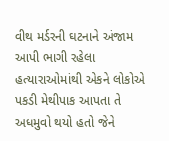વીથ મર્ડરની ઘટનાને અંજામ આપી ભાગી રહેલા હત્યારાઓમાંથી એકને લોકોએ પકડી મેથીપાક આપતા તે અધમુવો થયો હતો જેને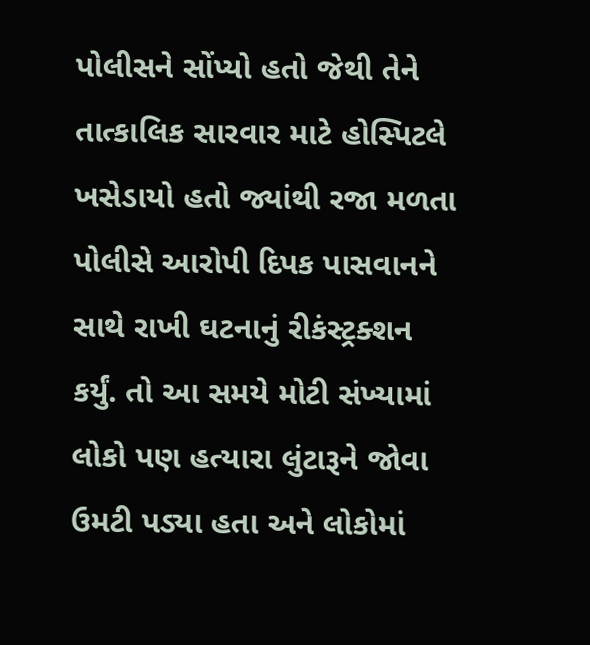પોલીસને સોંપ્યો હતો જેથી તેને તાત્કાલિક સારવાર માટે હોસ્પિટલે ખસેડાયો હતો જ્યાંથી રજા મળતા પોલીસે આરોપી દિપક પાસવાનને સાથે રાખી ઘટનાનું રીકંસ્ટ્રક્શન કર્યું. તો આ સમયે મોટી સંખ્યામાં લોકો પણ હત્યારા લુંટારૂને જોવા ઉમટી પડ્યા હતા અને લોકોમાં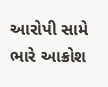આરોપી સામે ભારે આક્રોશ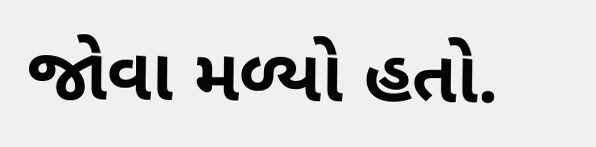જોવા મળ્યો હતો.